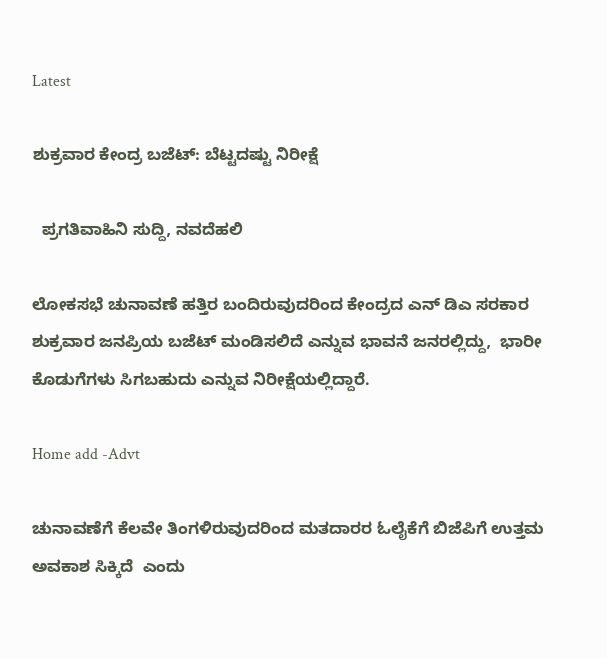Latest

ಶುಕ್ರವಾರ ಕೇಂದ್ರ ಬಜೆಟ್: ಬೆಟ್ಟದಷ್ಟು ನಿರೀಕ್ಷೆ

  ಪ್ರಗತಿವಾಹಿನಿ ಸುದ್ದಿ, ನವದೆಹಲಿ

ಲೋಕಸಭೆ ಚುನಾವಣೆ ಹತ್ತಿರ ಬಂದಿರುವುದರಿಂದ ಕೇಂದ್ರದ ಎನ್ ಡಿಎ ಸರಕಾರ ಶುಕ್ರವಾರ ಜನಪ್ರಿಯ ಬಜೆಟ್ ಮಂಡಿಸಲಿದೆ ಎನ್ನುವ ಭಾವನೆ ಜನರಲ್ಲಿದ್ದು,  ಭಾರೀ ಕೊಡುಗೆಗಳು ಸಿಗಬಹುದು ಎನ್ನುವ ನಿರೀಕ್ಷೆಯಲ್ಲಿದ್ದಾರೆ.

Home add -Advt

ಚುನಾವಣೆಗೆ ಕೆಲವೇ ತಿಂಗಳಿರುವುದರಿಂದ ಮತದಾರರ ಓಲೈಕೆಗೆ ಬಿಜೆಪಿಗೆ ಉತ್ತಮ ಅವಕಾಶ ಸಿಕ್ಕಿದೆ  ಎಂದು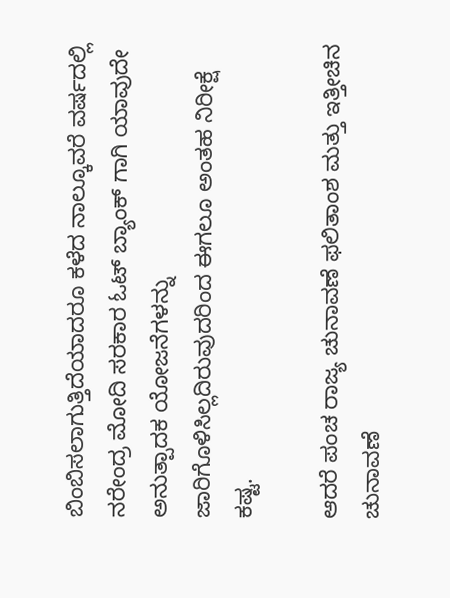ಬಿಂಬಿಸಲಾಗುತ್ತಿದೆಯಾದರೂ ಕಳೆದ ನಾಲ್ಕೂವರೆ ವರ್ಷದಲ್ಲಿ ನರೇಂದ್ರ ಮೋದಿ ಸರಕಾರ ಓಟ್ ಬ್ಯಾಂಕ್ ಗಾಗಿ ಯಾವುದೇ ಅನುತ್ಪಾದಕ ಯೋಜನೆಗಳನ್ನು ಜಾರಿಗೊಳಿಸಿಲ್ಲದಿರುವುದರಿಂದ ಈಗಲೂ ಅಂತಹ ನಿರೀಕ್ಷೆ ಕಷ್ಟ.

ಆದರೆ ಪಂಚ ರಾಜ್ಯ ಚುನಾವಣೆ ಫಲಿತಾಂಶ ಮತ್ತು ಇತ್ತೀಚಿನ ಚುನಾವಣೆ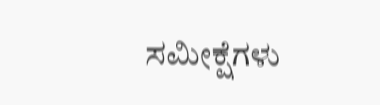ಸಮೀಕ್ಷೆಗಳು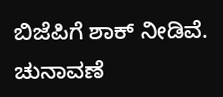ಬಿಜೆಪಿಗೆ ಶಾಕ್ ನೀಡಿವೆ. ಚುನಾವಣೆ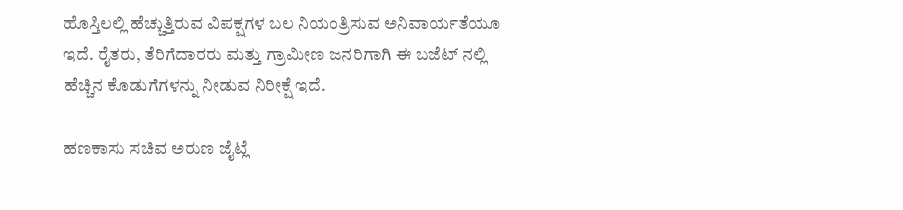ಹೊಸ್ತಿಲಲ್ಲಿ ಹೆಚ್ಚುತ್ತಿರುವ ವಿಪಕ್ಷಗಳ ಬಲ ನಿಯಂತ್ರಿಸುವ ಅನಿವಾರ್ಯತೆಯೂ ಇದೆ. ರೈತರು, ತೆರಿಗೆದಾರರು ಮತ್ತು ಗ್ರಾಮೀಣ ಜನರಿಗಾಗಿ ಈ ಬಜೆಟ್ ನಲ್ಲಿ ಹೆಚ್ಚಿನ ಕೊಡುಗೆಗಳನ್ನು ನೀಡುವ ನಿರೀಕ್ಷೆ ಇದೆ.

ಹಣಕಾಸು ಸಚಿವ ಅರುಣ ಜೈಟ್ಲೆ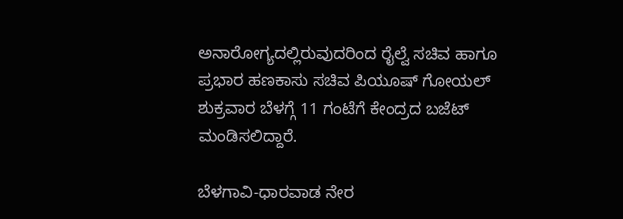ಅನಾರೋಗ್ಯದಲ್ಲಿರುವುದರಿಂದ ರೈಲ್ವೆ ಸಚಿವ ಹಾಗೂ ಪ್ರಭಾರ ಹಣಕಾಸು ಸಚಿವ ಪಿಯೂಷ್ ಗೋಯಲ್ ಶುಕ್ರವಾರ ಬೆಳಗ್ಗೆ 11 ಗಂಟೆಗೆ ಕೇಂದ್ರದ ಬಜೆಟ್ ಮಂಡಿಸಲಿದ್ದಾರೆ.

ಬೆಳಗಾವಿ-ಧಾರವಾಡ ನೇರ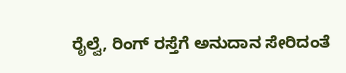ರೈಲ್ವೆ, ರಿಂಗ್ ರಸ್ತೆಗೆ ಅನುದಾನ ಸೇರಿದಂತೆ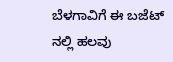ಬೆಳಗಾವಿಗೆ ಈ ಬಜೆಟ್ ನಲ್ಲಿ ಹಲವು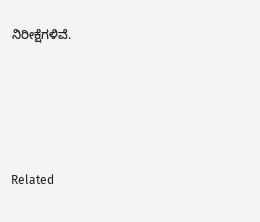ನಿರೀಕ್ಷೆಗಳಿವೆ.





Related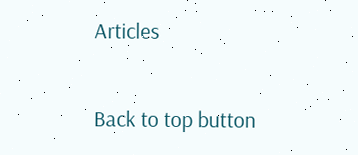Articles

Back to top button